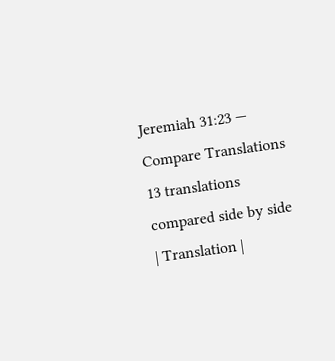Jeremiah 31:23 — Compare Translations
13 translations compared side by side
| Translation |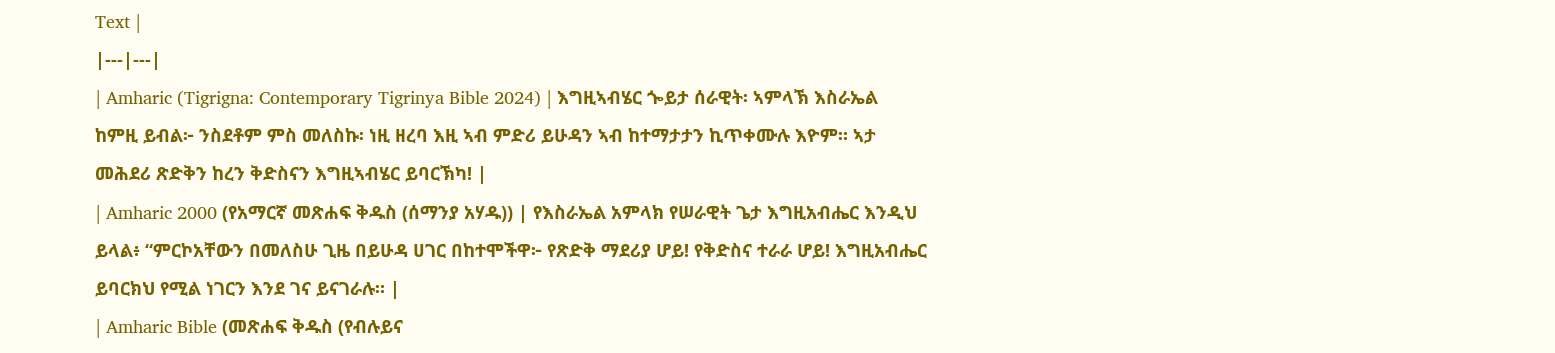Text |
|---|---|
| Amharic (Tigrigna: Contemporary Tigrinya Bible 2024) | እግዚኣብሄር ጐይታ ሰራዊት፡ ኣምላኽ እስራኤል ከምዚ ይብል፦ ንስደቶም ምስ መለስኩ፡ ነዚ ዘረባ እዚ ኣብ ምድሪ ይሁዳን ኣብ ከተማታታን ኪጥቀሙሉ እዮም። ኣታ መሕደሪ ጽድቅን ከረን ቅድስናን እግዚኣብሄር ይባርኽካ! |
| Amharic 2000 (የአማርኛ መጽሐፍ ቅዱስ (ሰማንያ አሃዱ)) | የእስራኤል አምላክ የሠራዊት ጌታ እግዚአብሔር እንዲህ ይላል፥ “ምርኮአቸውን በመለስሁ ጊዜ በይሁዳ ሀገር በከተሞችዋ፦ የጽድቅ ማደሪያ ሆይ! የቅድስና ተራራ ሆይ! እግዚአብሔር ይባርክህ የሚል ነገርን እንደ ገና ይናገራሉ። |
| Amharic Bible (መጽሐፍ ቅዱስ (የብሉይና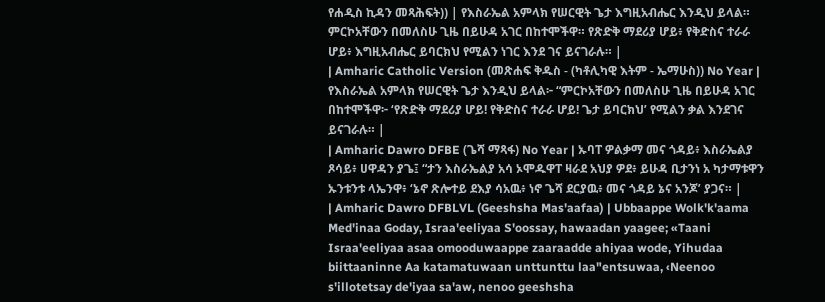የሐዲስ ኪዳን መጻሕፍት)) | የእስራኤል አምላክ የሠርዊት ጌታ እግዚአብሔር እንዲህ ይላል። ምርኮአቸውን በመለስሁ ጊዜ በይሁዳ አገር በከተሞችዋ። የጽድቅ ማደሪያ ሆይ፥ የቅድስና ተራራ ሆይ፥ እግዚአብሔር ይባርክህ የሚልን ነገር እንደ ገና ይናገራሉ። |
| Amharic Catholic Version (መጽሐፍ ቅዱስ - (ካቶሊካዊ እትም - ኤማሁስ)) No Year | የእስራኤል አምላክ የሠርዊት ጌታ እንዲህ ይላል፦ “ምርኮአቸውን በመለስሁ ጊዜ በይሁዳ አገር በከተሞችዋ፦ ‘የጽድቅ ማደሪያ ሆይ! የቅድስና ተራራ ሆይ! ጌታ ይባርክህ’ የሚልን ቃል እንደገና ይናገራሉ። |
| Amharic Dawro DFBE (ጌሻ ማጻፋ) No Year | ኡባፐ ዎልቃማ መና ጎዳይ፥ እስራኤልያ ጾሳይ፥ ሀዋዳን ያጌ፤ “ታን እስራኤልያ አሳ ኦሞዱዋፐ ዛራደ አህያ ዎደ፥ ይሁዳ ቢታንነ አ ካታማቱዋን ኡንቱንቱ ላኤንዋ፥ ‘ኔኖ ጽሎተይ ደእያ ሳአዉ፥ ነኖ ጌሻ ደርያዉ፥ መና ጎዳይ ኔና አንጆ’ ያጋና። |
| Amharic Dawro DFBLVL (Geeshsha Mas'aafaa) | Ubbaappe Wolk'k'aama Med'inaa Goday, Israa'eeliyaa S'oossay, hawaadan yaagee; «Taani Israa'eeliyaa asaa omooduwaappe zaaraadde ahiyaa wode, Yihudaa biittaaninne Aa katamatuwaan unttunttu laa"entsuwaa, ‹Neenoo s'illotetsay de'iyaa sa'aw, nenoo geeshsha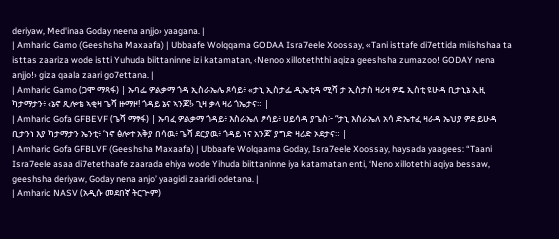deriyaw, Med'inaa Goday neena anjjo› yaagana. |
| Amharic Gamo (Geeshsha Maxaafa) | Ubbaafe Wolqqama GODAA Isra7eele Xoossay, «Tani isttafe di7ettida miishshaa ta isttas zaariza wode istti Yuhuda biittaninne izi katamatan, ‹Nenoo xilloteththi aqiza geeshsha zumazoo! GODAY nena anjjo!› giza qaala zaari go7ettana. |
| Amharic Gamo (ጋሞ ማጻፋ) | ኡባፌ ዎልቃማ ጎዳ ኢስራኤሌ ጾሳይ፥ «ታኒ ኢስታፌ ዲኤቲዳ ሚሻ ታ ኢስታስ ዛሪዛ ዎዴ ኢስቲ ዩሁዳ ቢታኒኔ ኢዚ ካታማታን፥ ‹ኔኖ ጺሎቴ ኣቂዛ ጌሻ ዙማዞ! ጎዳይ ኔና ኣንጆ!› ጊዛ ቃላ ዛሪ ጎኤታና። |
| Amharic Gofa GFBEVF (ጌሻ ማፃፋ) | ኡባፈ ዎልቃማ ጎዳይ፥ እስራኤለ ፆሳይ፥ ሀይሳዳ ያጌስ፦ “ታኒ እስራኤለ አሳ ድኤተፈ ዛራዳ ኤህያ ዎደ ይሁዳ ቢታንነ እያ ካታማታን ኤንቲ፥ ‘ነኖ ፅሎተ አቅያ በሳዉ፥ ጌሻ ደርያዉ፥ ጎዳይ ነና አንጆ’ ያግድ ዛሪድ ኦደታና። |
| Amharic Gofa GFBLVF (Geeshsha Maxaafa) | Ubbaafe Wolqaama Goday, Isra7eele Xoossay, haysada yaagees: “Taani Isra7eele asaa di7etethaafe zaarada ehiya wode Yihuda biittaninne iya katamatan enti, ‘Neno xillotethi aqiya bessaw, geeshsha deriyaw, Goday nena anjo’ yaagidi zaaridi odetana. |
| Amharic NASV (አዲሱ መደበኛ ትርጒም)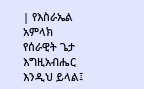| የእስራኤል አምላክ የሰራዊት ጌታ እግዚአብሔር እንዲህ ይላል፤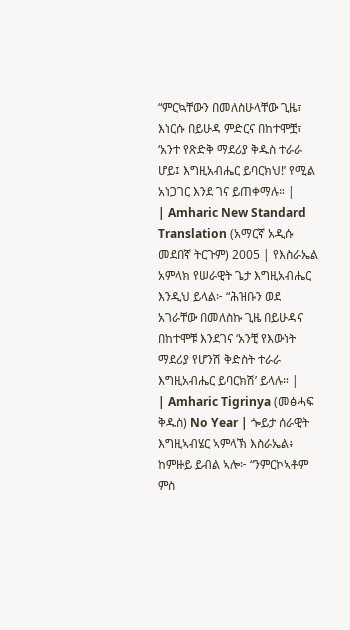“ምርኳቸውን በመለስሁላቸው ጊዜ፣ እነርሱ በይሁዳ ምድርና በከተሞቿ፣ ‘አንተ የጽድቅ ማደሪያ ቅዱስ ተራራ ሆይ፤ እግዚአብሔር ይባርክህ!’ የሚል አነጋገር እንደ ገና ይጠቀማሉ። |
| Amharic New Standard Translation (አማርኛ አዲሱ መደበኛ ትርጉም) 2005 | የእስራኤል አምላክ የሠራዊት ጌታ እግዚአብሔር እንዲህ ይላል፦ “ሕዝቡን ወደ አገራቸው በመለስኩ ጊዜ በይሁዳና በከተሞቹ እንደገና ‘አንቺ የእውነት ማደሪያ የሆንሽ ቅድስት ተራራ እግዚአብሔር ይባርክሽ’ ይላሉ። |
| Amharic Tigrinya (መፅሓፍ ቅዱስ) No Year | ጐይታ ሰራዊት እግዚኣብሄር ኣምላኽ እስራኤል፥ ከምዙይ ይብል ኣሎ፦ “ንምርኮኣቶም ምስ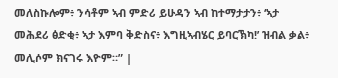መለስኩሎም፥ ንሳቶም ኣብ ምድሪ ይሁዳን ኣብ ከተማታታን፥ ‘ኣታ መሕደሪ ፅድቂ፥ ኣታ እምባ ቅድስና፥ እግዚኣብሄር ይባርኽካ!’ ዝብል ቃል፥ መሊሶም ክናገሩ እዮም።” |